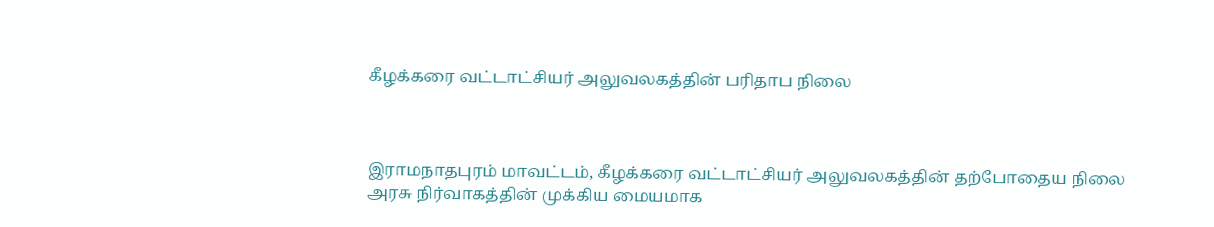கீழக்கரை வட்டாட்சியர் அலுவலகத்தின் பரிதாப நிலை



இராமநாதபுரம் மாவட்டம், கீழக்கரை வட்டாட்சியர் அலுவலகத்தின் தற்போதைய நிலை அரசு நிர்வாகத்தின் முக்கிய மையமாக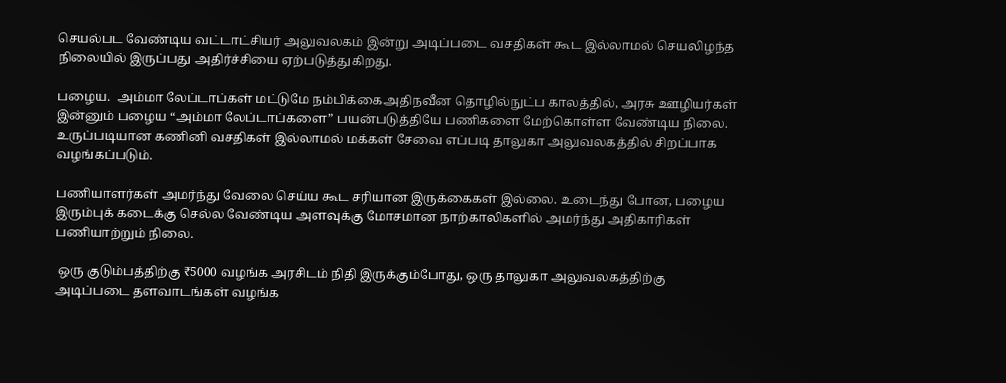செயல்பட வேண்டிய வட்டாட்சியர் அலுவலகம் இன்று அடிப்படை வசதிகள் கூட இல்லாமல் செயலிழந்த நிலையில் இருப்பது அதிர்ச்சியை ஏற்படுத்துகிறது.

பழைய.  அம்மா லேப்டாப்கள் மட்டுமே நம்பிக்கைஅதிநவீன தொழில்நுட்ப காலத்தில், அரசு ஊழியர்கள் இன்னும் பழைய “அம்மா லேப்டாப்களை” பயன்படுத்தியே பணிகளை மேற்கொள்ள வேண்டிய நிலை. உருப்படியான கணினி வசதிகள் இல்லாமல் மக்கள் சேவை எப்படி தாலுகா அலுவலகத்தில் சிறப்பாக வழங்கப்படும்.

பணியாளர்கள் அமர்ந்து வேலை செய்ய கூட சரியான இருக்கைகள் இல்லை. உடைந்து போன, பழைய இரும்புக் கடைக்கு செல்ல வேண்டிய அளவுக்கு மோசமான நாற்காலிகளில் அமர்ந்து அதிகாரிகள்  பணியாற்றும் நிலை.

 ஒரு குடும்பத்திற்கு ₹5000 வழங்க அரசிடம் நிதி இருக்கும்போது, ஒரு தாலுகா அலுவலகத்திற்கு அடிப்படை தளவாடங்கள் வழங்க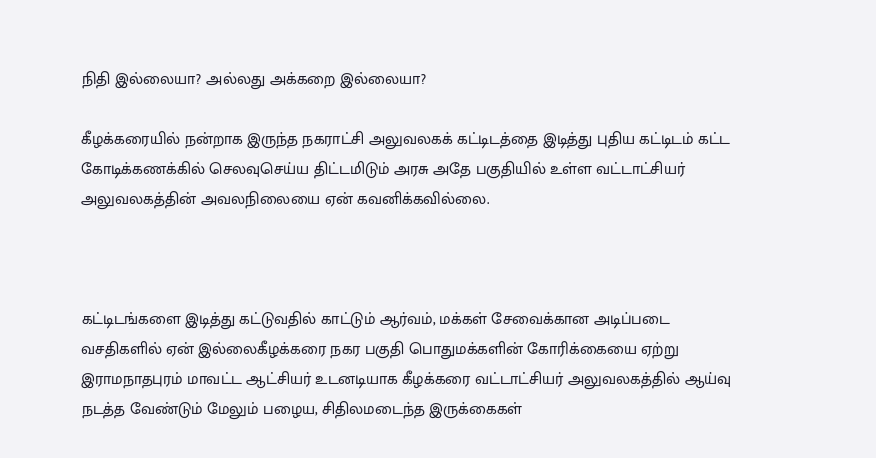நிதி இல்லையா? அல்லது அக்கறை இல்லையா?

கீழக்கரையில் நன்றாக இருந்த நகராட்சி அலுவலகக் கட்டிடத்தை இடித்து புதிய கட்டிடம் கட்ட கோடிக்கணக்கில் செலவுசெய்ய திட்டமிடும் அரசு அதே பகுதியில் உள்ள வட்டாட்சியர் அலுவலகத்தின் அவலநிலையை ஏன் கவனிக்கவில்லை.



கட்டிடங்களை இடித்து கட்டுவதில் காட்டும் ஆர்வம், மக்கள் சேவைக்கான அடிப்படை வசதிகளில் ஏன் இல்லைகீழக்கரை நகர பகுதி பொதுமக்களின் கோரிக்கையை ஏற்று இராமநாதபுரம் மாவட்ட ஆட்சியர் உடனடியாக கீழக்கரை வட்டாட்சியர் அலுவலகத்தில் ஆய்வு நடத்த வேண்டும் மேலும் பழைய, சிதிலமடைந்த இருக்கைகள்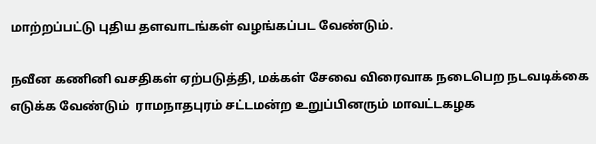மாற்றப்பட்டு புதிய தளவாடங்கள் வழங்கப்பட வேண்டும்.

நவீன கணினி வசதிகள் ஏற்படுத்தி, மக்கள் சேவை விரைவாக நடைபெற நடவடிக்கை எடுக்க வேண்டும்  ராமநாதபுரம் சட்டமன்ற உறுப்பினரும் மாவட்டகழக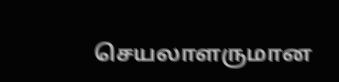செயலாளருமான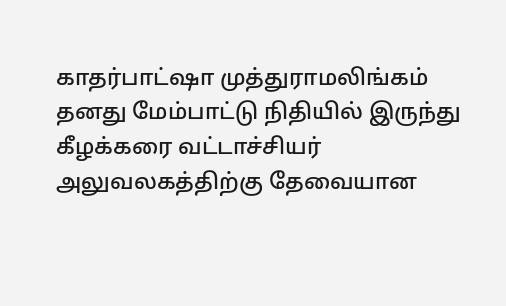காதர்பாட்ஷா முத்துராமலிங்கம் தனது மேம்பாட்டு நிதியில் இருந்து கீழக்கரை வட்டாச்சியர் அலுவலகத்திற்கு தேவையான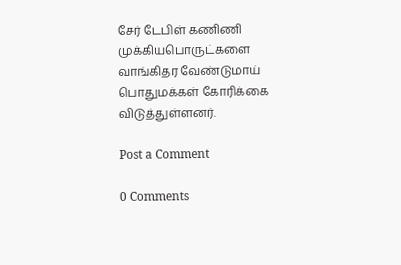சேர் டேபிள் கணிணி முக்கியபொருட்களை வாங்கிதர வேண்டுமாய்  பொதுமக்கள் கோரிக்கை விடுத்துள்ளனர்.

Post a Comment

0 Comments